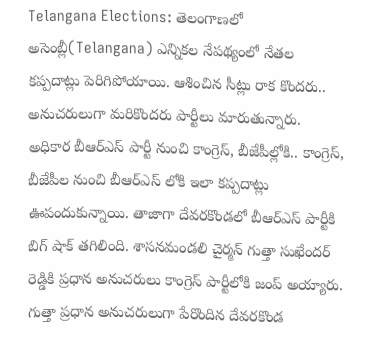Telangana Elections: తెలంగాణలో అసెంబ్లీ(Telangana) ఎన్నికల నేపథ్యంలో నేతల కప్పదాట్లు పెరిగిపోయాయి. ఆశించిన సీట్లు రాక కొందరు.. అనుచరులుగా మరికొందరు పార్టీలు మారుతున్నారు. అధికార బీఆర్ఎస్ పార్టీ నుంచి కాంగ్రెస్, బీజేపీల్లోకి.. కాంగ్రెస్, బీజేపీల నుంచి బీఆర్ఎస్ లోకి ఇలా కప్పదాట్లు ఊపందుకున్నాయి. తాజాగా దేవరకొండలో బీఆర్ఎస్ పార్టీకి బిగ్ షాక్ తగిలింది. శాసనమండలి చైర్మన్ గుత్తా సుఖేందర్ రెడ్డికి ప్రధాన అనుచరులు కాంగ్రెస్ పార్టీలోకి జంప్ అయ్యారు. గుత్తా ప్రధాన అనుచరులుగా పేరొందిన దేవరకొండ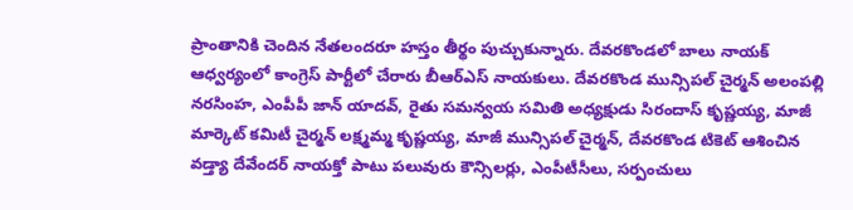ప్రాంతానికి చెందిన నేతలందరూ హస్తం తీర్థం పుచ్చుకున్నారు. దేవరకొండలో బాలు నాయక్ ఆధ్వర్యంలో కాంగ్రెస్ పార్టీలో చేరారు బీఆర్ఎస్ నాయకులు. దేవరకొండ మున్సిపల్ చైర్మన్ అలంపల్లి నరసింహ, ఎంపీపీ జాన్ యాదవ్, రైతు సమన్వయ సమితి అధ్యక్షుడు సిరందాస్ కృష్ణయ్య, మాజీ మార్కెట్ కమిటీ చైర్మన్ లక్ష్మమ్మ కృష్ణయ్య, మాజీ మున్సిపల్ చైర్మన్, దేవరకొండ టికెట్ ఆశించిన వడ్త్యా దేవేందర్ నాయక్తో పాటు పలువురు కౌన్సిలర్లు, ఎంపీటీసీలు, సర్పంచులు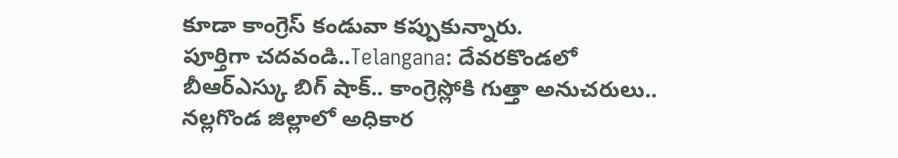కూడా కాంగ్రెస్ కండువా కప్పుకున్నారు.
పూర్తిగా చదవండి..Telangana: దేవరకొండలో బీఆర్ఎస్కు బిగ్ షాక్.. కాంగ్రెస్లోకి గుత్తా అనుచరులు..
నల్లగొండ జిల్లాలో అధికార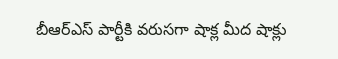బీఆర్ఎస్ పార్టీకి వరుసగా షాక్ల మీద షాక్లు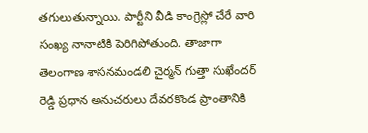తగులుతున్నాయి. పార్టీని వీడి కాంగ్రెస్లో చేరే వారి సంఖ్య నానాటికి పెరిగిపోతుంది. తాజాగా తెలంగాణ శాసనమండలి చైర్మన్ గుత్తా సుఖేందర్ రెడ్డి ప్రధాన అనుచరులు దేవరకొండ ప్రాంతానికి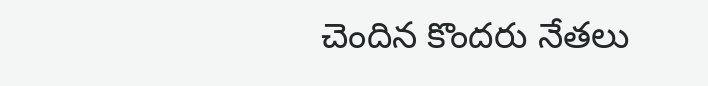చెందిన కొందరు నేతలు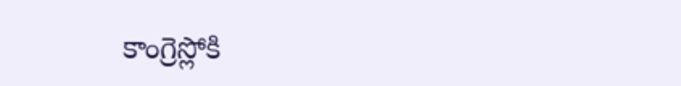కాంగ్రెస్లోకి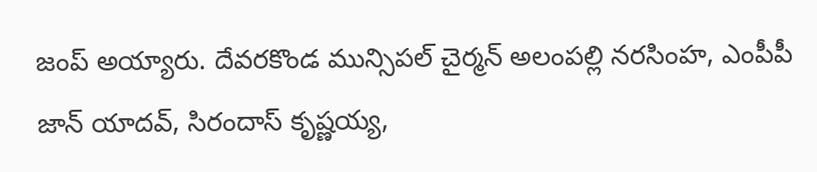జంప్ అయ్యారు. దేవరకొండ మున్సిపల్ చైర్మన్ అలంపల్లి నరసింహ, ఎంపీపీ జాన్ యాదవ్, సిరందాస్ కృష్ణయ్య,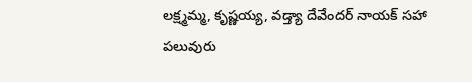లక్ష్మమ్మ, కృష్ణయ్య, వడ్త్యా దేవేందర్ నాయక్ సహా పలువురు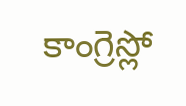కాంగ్రెస్లో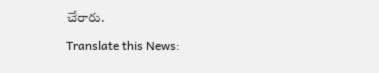చేరారు.

Translate this News: